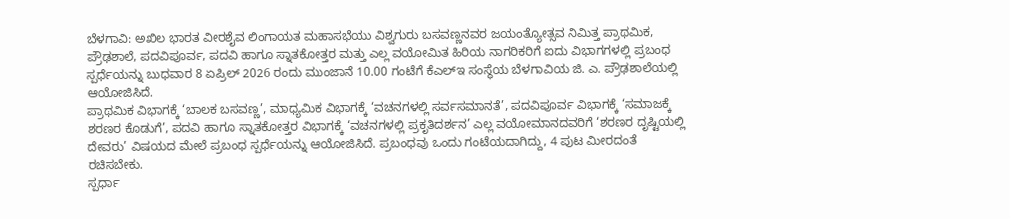ಬೆಳಗಾವಿ: ಅಖಿಲ ಭಾರತ ವೀರಶೈವ ಲಿಂಗಾಯತ ಮಹಾಸಭೆಯು ವಿಶ್ವಗುರು ಬಸವಣ್ಣನವರ ಜಯಂತ್ಯೋತ್ಸವ ನಿಮಿತ್ತ ಪ್ರಾಥಮಿಕ, ಪ್ರೌಢಶಾಲೆ, ಪದವಿಪೂರ್ವ, ಪದವಿ ಹಾಗೂ ಸ್ನಾತಕೋತ್ತರ ಮತ್ತು ಎಲ್ಲ ವಯೋಮಿತ ಹಿರಿಯ ನಾಗರಿಕರಿಗೆ ಐದು ವಿಭಾಗಗಳಲ್ಲಿ ಪ್ರಬಂಧ ಸ್ಪರ್ಧೆಯನ್ನು ಬುಧವಾರ 8 ಏಪ್ರಿಲ್ 2026 ರಂದು ಮುಂಜಾನೆ 10.00 ಗಂಟೆಗೆ ಕೆಎಲ್ಇ ಸಂಸ್ಥೆಯ ಬೆಳಗಾವಿಯ ಜಿ. ಎ. ಪ್ರೌಢಶಾಲೆಯಲ್ಲಿ ಆಯೋಜಿಸಿದೆ.
ಪ್ರಾಥಮಿಕ ವಿಭಾಗಕ್ಕೆ ‘ಬಾಲಕ ಬಸವಣ್ಣ’, ಮಾಧ್ಯಮಿಕ ವಿಭಾಗಕ್ಕೆ ‘ವಚನಗಳಲ್ಲಿ ಸರ್ವಸಮಾನತೆ’, ಪದವಿಪೂರ್ವ ವಿಭಾಗಕ್ಕೆ ‘ಸಮಾಜಕ್ಕೆ ಶರಣರ ಕೊಡುಗೆ’, ಪದವಿ ಹಾಗೂ ಸ್ನಾತಕೋತ್ತರ ವಿಭಾಗಕ್ಕೆ ‘ವಚನಗಳಲ್ಲಿ ಪ್ರಕೃತಿದರ್ಶನ’ ಎಲ್ಲ ವಯೋಮಾನದವರಿಗೆ ‘ಶರಣರ ದೃಷ್ಟಿಯಲ್ಲಿ ದೇವರು’ ವಿಷಯದ ಮೇಲೆ ಪ್ರಬಂಧ ಸ್ಪರ್ಧೆಯನ್ನು ಆಯೋಜಿಸಿದೆ. ಪ್ರಬಂಧವು ಒಂದು ಗಂಟೆಯದಾಗಿದ್ದು, 4 ಪುಟ ಮೀರದಂತೆ ರಚಿಸಬೇಕು.
ಸ್ಪರ್ಧಾ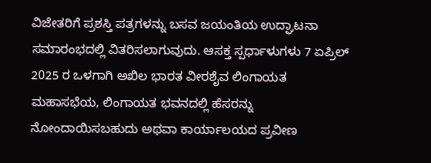ವಿಜೇತರಿಗೆ ಪ್ರಶಸ್ತಿ ಪತ್ರಗಳನ್ನು ಬಸವ ಜಯಂತಿಯ ಉದ್ಘಾಟನಾ ಸಮಾರಂಭದಲ್ಲಿ ವಿತರಿಸಲಾಗುವುದು. ಆಸಕ್ತ ಸ್ಪರ್ಧಾಳುಗಳು 7 ಏಪ್ರಿಲ್ 2025 ರ ಒಳಗಾಗಿ ಅಖಿಲ ಭಾರತ ವೀರಶೈವ ಲಿಂಗಾಯತ ಮಹಾಸಭೆಯ, ಲಿಂಗಾಯತ ಭವನದಲ್ಲಿ ಹೆಸರನ್ನು ನೋಂದಾಯಿಸಬಹುದು ಅಥವಾ ಕಾರ್ಯಾಲಯದ ಪ್ರವೀಣ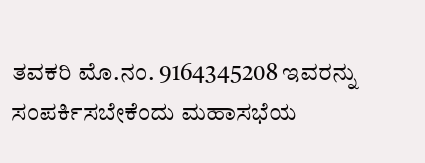ತವಕರಿ ಮೊ.ನಂ. 9164345208 ಇವರನ್ನು ಸಂಪರ್ಕಿಸಬೇಕೆಂದು ಮಹಾಸಭೆಯ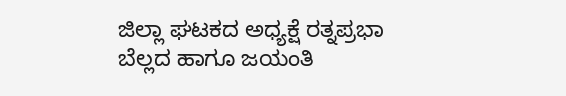ಜಿಲ್ಲಾ ಘಟಕದ ಅಧ್ಯಕ್ಷೆ ರತ್ನಪ್ರಭಾ ಬೆಲ್ಲದ ಹಾಗೂ ಜಯಂತಿ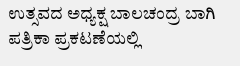ಉತ್ಸವದ ಅಧ್ಯಕ್ಷ ಬಾಲಚಂದ್ರ ಬಾಗಿ ಪತ್ರಿಕಾ ಪ್ರಕಟಣೆಯಲ್ಲಿ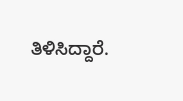ತಿಳಿಸಿದ್ದಾರೆ.